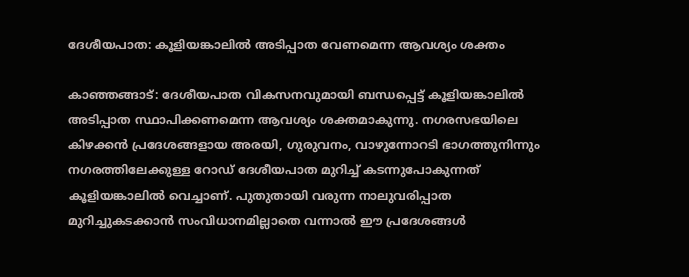ദേശീയപാത: കൂളിയങ്കാലില്‍ അടിപ്പാത വേണമെന്ന ആവശ്യം ശക്തം

കാഞ്ഞങ്ങാട്: ദേശീയപാത വികസനവുമായി ബന്ധപ്പെട്ട് കൂളിയങ്കാലില്‍ അടിപ്പാത സ്ഥാപിക്കണമെന്ന ആവശ്യം ശക്തമാകുന്നു. നഗരസഭയിലെ കിഴക്കന്‍ പ്രദേശങ്ങളായ അരയി, ഗുരുവനം, വാഴുന്നോറടി ഭാഗത്തുനിന്നും നഗരത്തിലേക്കുള്ള റോഡ് ദേശീയപാത മുറിച്ച് കടന്നുപോകുന്നത് കൂളിയങ്കാലില്‍ വെച്ചാണ്. പുതുതായി വരുന്ന നാലുവരിപ്പാത മുറിച്ചുകടക്കാന്‍ സംവിധാനമില്ലാതെ വന്നാല്‍ ഈ പ്രദേശങ്ങള്‍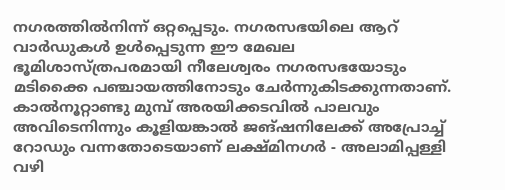നഗരത്തില്‍നിന്ന് ഒറ്റപ്പെടും. നഗരസഭയിലെ ആറ് വാര്‍ഡുകള്‍ ഉള്‍പ്പെടുന്ന ഈ മേഖല ഭൂമിശാസ്ത്രപരമായി നീലേശ്വരം നഗരസഭയോടും മടിക്കൈ പഞ്ചായത്തിനോടും ചേര്‍ന്നുകിടക്കുന്നതാണ്. കാല്‍നൂറ്റാണ്ടു മുമ്പ് അരയിക്കടവില്‍ പാലവും അവിടെനിന്നും കൂളിയങ്കാല്‍ ജങ്ഷനിലേക്ക് അപ്രോച്ച് റോഡും വന്നതോടെയാണ് ലക്ഷ്മിനഗര്‍ - അലാമിപ്പള്ളി വഴി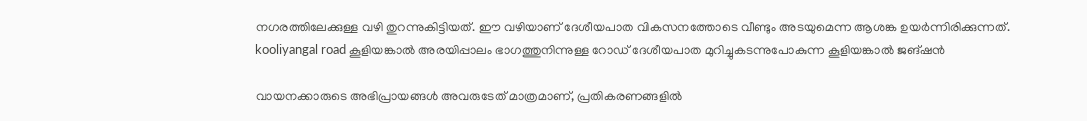നഗരത്തിലേക്കുള്ള വഴി തുറന്നുകിട്ടിയത്. ഈ വഴിയാണ് ദേശീയപാത വികസനത്തോടെ വീണ്ടും അടയുമെന്ന ആശങ്ക ഉയര്‍ന്നിരിക്കുന്നത്. kooliyangal road കൂളിയങ്കാല്‍ അരയിപ്പാലം ഭാഗത്തുനിന്നുള്ള റോഡ് ദേശീയപാത മുറിച്ചുകടന്നുപോകുന്ന കൂളിയങ്കാല്‍ ജങ്ഷന്‍

വായനക്കാരുടെ അഭിപ്രായങ്ങള്‍ അവരുടേത് മാത്രമാണ്, പ്രതികരണങ്ങളിൽ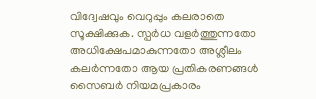വിദ്വേഷവും വെറുപ്പും കലരാതെ സൂക്ഷിക്കുക. സ്പർധ വളർത്തുന്നതോ അധിക്ഷേപമാകുന്നതോ അശ്ലീലം കലർന്നതോ ആയ പ്രതികരണങ്ങൾ സൈബർ നിയമപ്രകാരം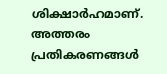ശിക്ഷാർഹമാണ്. അത്തരം പ്രതികരണങ്ങൾ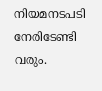നിയമനടപടി നേരിടേണ്ടി വരും.